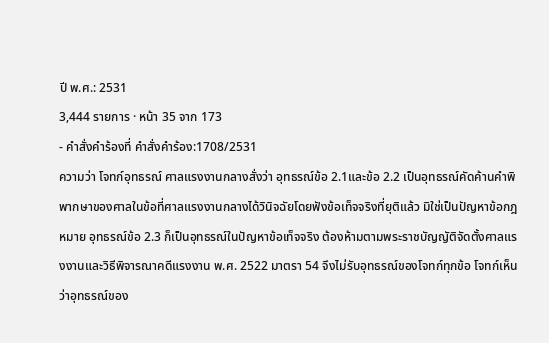ปี พ.ศ.: 2531
3,444 รายการ · หน้า 35 จาก 173
- คำสั่งคำร้องที่ คำสั่งคำร้อง:1708/2531
ความว่า โจทก์อุทธรณ์ ศาลแรงงานกลางสั่งว่า อุทธรณ์ข้อ 2.1และข้อ 2.2 เป็นอุทธรณ์คัดค้านคำพิพากษาของศาลในข้อที่ศาลแรงงานกลางได้วินิจฉัยโดยฟังข้อเท็จจริงที่ยุติแล้ว มิใช่เป็นปัญหาข้อกฎหมาย อุทธรณ์ข้อ 2.3 ก็เป็นอุทธรณ์ในปัญหาข้อเท็จจริง ต้องห้ามตามพระราชบัญญัติจัดตั้งศาลแรงงานและวิธีพิจารณาคดีแรงงาน พ.ศ. 2522 มาตรา 54 จึงไม่รับอุทธรณ์ของโจทก์ทุกข้อ โจทก์เห็นว่าอุทธรณ์ของ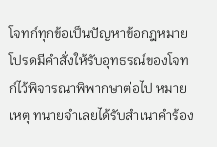โจทก์ทุกข้อเป็นปัญหาข้อกฎหมาย โปรดมีคำสั่งให้รับอุทธรณ์ของโจทก์ไว้พิจารณาพิพากษาต่อไป หมายเหตุ ทนายจำเลยได้รับสำเนาคำร้อง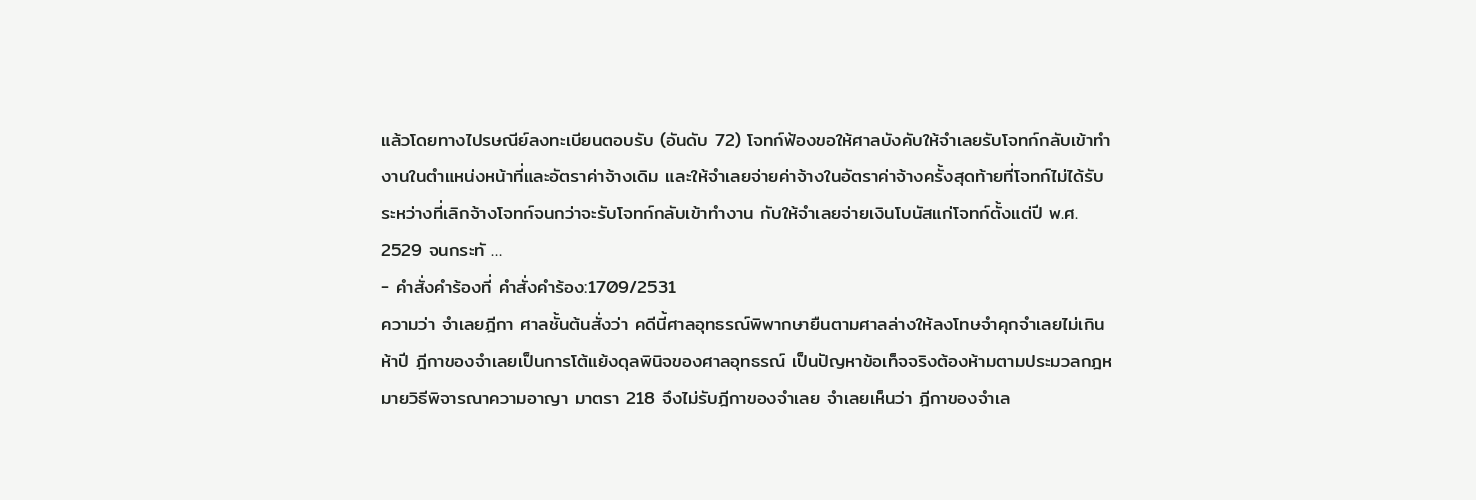แล้วโดยทางไปรษณีย์ลงทะเบียนตอบรับ (อันดับ 72) โจทก์ฟ้องขอให้ศาลบังคับให้จำเลยรับโจทก์กลับเข้าทำงานในตำแหน่งหน้าที่และอัตราค่าจ้างเดิม และให้จำเลยจ่ายค่าจ้างในอัตราค่าจ้างครั้งสุดท้ายที่โจทก์ไม่ได้รับระหว่างที่เลิกจ้างโจทก์จนกว่าจะรับโจทก์กลับเข้าทำงาน กับให้จำเลยจ่ายเงินโบนัสแก่โจทก์ตั้งแต่ปี พ.ศ. 2529 จนกระทั …
- คำสั่งคำร้องที่ คำสั่งคำร้อง:1709/2531
ความว่า จำเลยฎีกา ศาลชั้นต้นสั่งว่า คดีนี้ศาลอุทธรณ์พิพากษายืนตามศาลล่างให้ลงโทษจำคุกจำเลยไม่เกินห้าปี ฎีกาของจำเลยเป็นการโต้แย้งดุลพินิจของศาลอุทธรณ์ เป็นปัญหาข้อเท็จจริงต้องห้ามตามประมวลกฎหมายวิธีพิจารณาความอาญา มาตรา 218 จึงไม่รับฎีกาของจำเลย จำเลยเห็นว่า ฎีกาของจำเล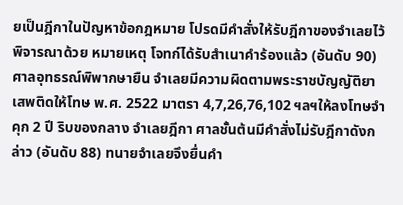ยเป็นฎีกาในปัญหาข้อกฎหมาย โปรดมีคำสั่งให้รับฎีกาของจำเลยไว้พิจารณาด้วย หมายเหตุ โจทก์ได้รับสำเนาคำร้องแล้ว (อันดับ 90) ศาลอุทธรณ์พิพากษายืน จำเลยมีความผิดตามพระราชบัญญัติยาเสพติดให้โทษ พ.ศ. 2522 มาตรา 4,7,26,76,102 ฯลฯให้ลงโทษจำคุก 2 ปี ริบของกลาง จำเลยฎีกา ศาลชั้นต้นมีคำสั่งไม่รับฎีกาดังกล่าว (อันดับ 88) ทนายจำเลยจึงยื่นคำ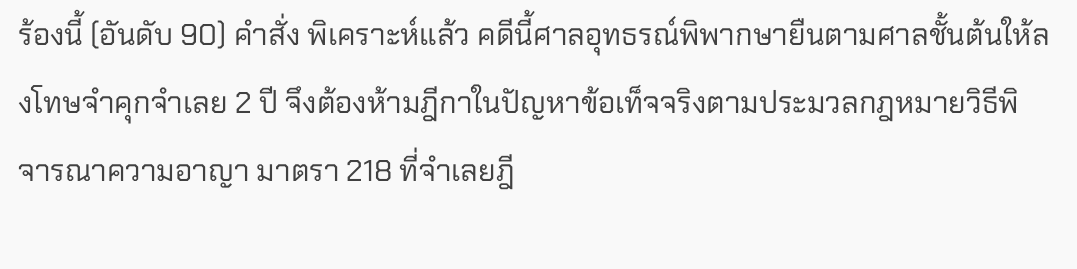ร้องนี้ (อันดับ 90) คำสั่ง พิเคราะห์แล้ว คดีนี้ศาลอุทธรณ์พิพากษายืนตามศาลชั้นต้นให้ลงโทษจำคุกจำเลย 2 ปี จึงต้องห้ามฎีกาในปัญหาข้อเท็จจริงตามประมวลกฎหมายวิธีพิจารณาความอาญา มาตรา 218 ที่จำเลยฎี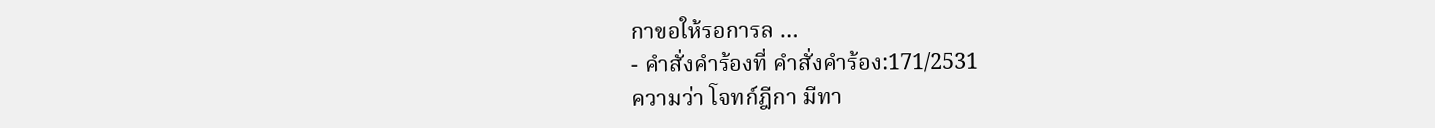กาขอให้รอการล …
- คำสั่งคำร้องที่ คำสั่งคำร้อง:171/2531
ความว่า โจทก์ฎีกา มีทา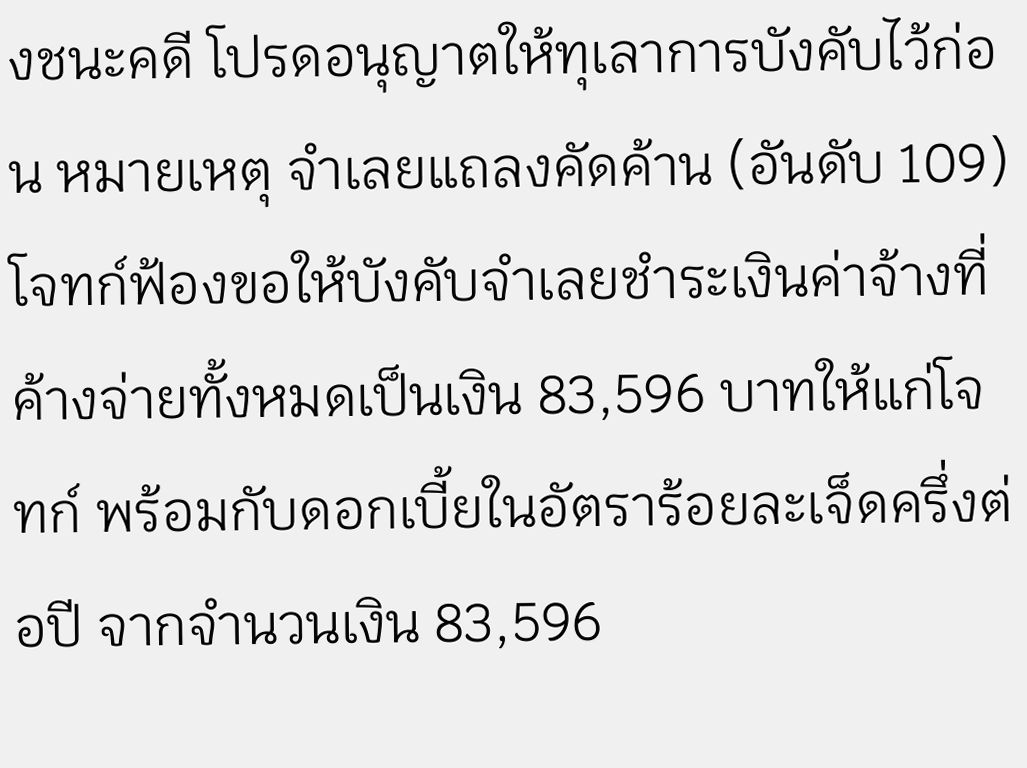งชนะคดี โปรดอนุญาตให้ทุเลาการบังคับไว้ก่อน หมายเหตุ จำเลยแถลงคัดค้าน (อันดับ 109) โจทก์ฟ้องขอให้บังคับจำเลยชำระเงินค่าจ้างที่ค้างจ่ายทั้งหมดเป็นเงิน 83,596 บาทให้แก่โจทก์ พร้อมกับดอกเบี้ยในอัตราร้อยละเจ็ดครึ่งต่อปี จากจำนวนเงิน 83,596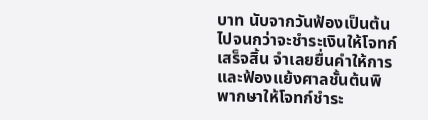บาท นับจากวันฟ้องเป็นต้นไปจนกว่าจะชำระเงินให้โจทก์เสร็จสิ้น จำเลยยื่นคำให้การและฟ้องแย้งศาลชั้นต้นพิพากษาให้โจทก์ชำระ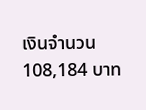เงินจำนวน 108,184 บาท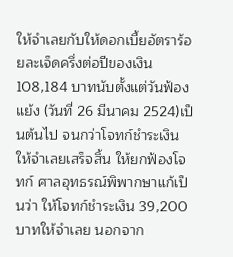ให้จำเลยกับให้ดอกเบี้ยอัตราร้อยละเจ็ดครึ่งต่อปีของเงิน108,184 บาทนับตั้งแต่วันฟ้องแย้ง (วันที่ 26 มีนาคม 2524)เป็นต้นไป จนกว่าโจทก์ชำระเงินให้จำเลยเสร็จสิ้น ให้ยกฟ้องโจทก์ ศาลอุทธรณ์พิพากษาแก้เป็นว่า ให้โจทก์ชำระเงิน 39,200 บาทให้จำเลย นอกจาก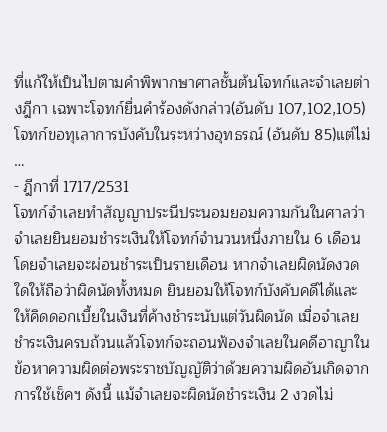ที่แก้ให้เป็นไปตามคำพิพากษาศาลชั้นต้นโจทก์และจำเลยต่างฎีกา เฉพาะโจทก์ยื่นคำร้องดังกล่าว(อันดับ 107,102,105) โจทก์ขอทุเลาการบังคับในระหว่างอุทธรณ์ (อันดับ 85)แต่ไม่ …
- ฎีกาที่ 1717/2531
โจทก์จำเลยทำสัญญาประนีประนอมยอมความกันในศาลว่า จำเลยยินยอมชำระเงินให้โจทก์จำนวนหนึ่งภายใน 6 เดือน โดยจำเลยจะผ่อนชำระเป็นรายเดือน หากจำเลยผิดนัดงวดใดให้ถือว่าผิดนัดทั้งหมด ยินยอมให้โจทก์บังคับคดีได้และให้คิดดอกเบี้ยในเงินที่ค้างชำระนับแต่วันผิดนัด เมื่อจำเลยชำระเงินครบถ้วนแล้วโจทก์จะถอนฟ้องจำเลยในคดีอาญาในข้อหาความผิดต่อพระราชบัญญัติว่าด้วยความผิดอันเกิดจากการใช้เช็คฯ ดังนี้ แม้จำเลยจะผิดนัดชำระเงิน 2 งวดไม่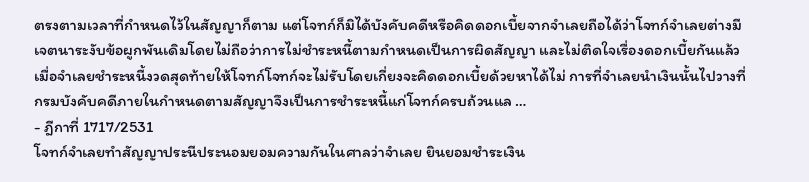ตรงตามเวลาที่กำหนดไว้ในสัญญาก็ตาม แต่โจทก์ก็มิได้บังคับคดีหรือคิดดอกเบี้ยจากจำเลยถือได้ว่าโจทก์จำเลยต่างมีเจตนาระงับข้อผูกพันเดิมโดยไม่ถือว่าการไม่ชำระหนี้ตามกำหนดเป็นการผิดสัญญา และไม่ติดใจเรื่องดอกเบี้ยกันแล้ว เมื่อจำเลยชำระหนี้งวดสุดท้ายให้โจทก์โจทก์จะไม่รับโดยเกี่ยงจะคิดดอกเบี้ยด้วยหาได้ไม่ การที่จำเลยนำเงินนั้นไปวางที่กรมบังคับคดีภายในกำหนดตามสัญญาจึงเป็นการชำระหนี้แก่โจทก์ครบถ้วนแล …
- ฎีกาที่ 1717/2531
โจทก์จำเลยทำสัญญาประนีประนอมยอมความกันในศาลว่าจำเลย ยินยอมชำระเงิน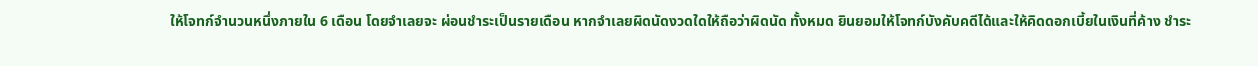ให้โจทก์จำนวนหนึ่งภายใน 6 เดือน โดยจำเลยจะ ผ่อนชำระเป็นรายเดือน หากจำเลยผิดนัดงวดใดให้ถือว่าผิดนัด ทั้งหมด ยินยอมให้โจทก์บังคับคดีได้และให้คิดดอกเบี้ยในเงินที่ค้าง ชำระ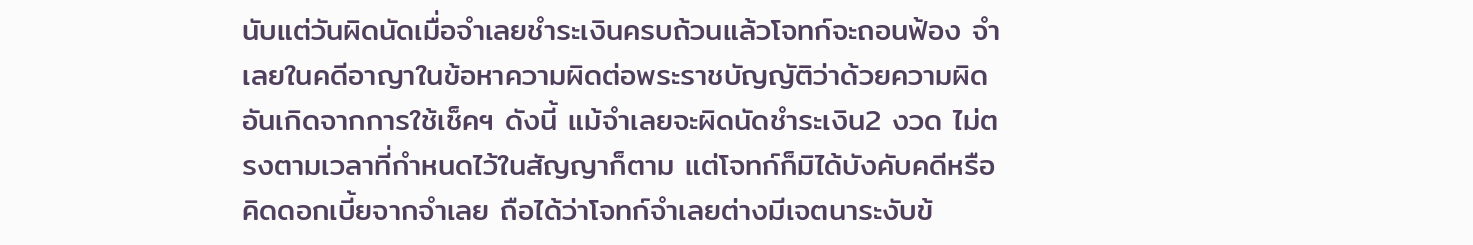นับแต่วันผิดนัดเมื่อจำเลยชำระเงินครบถ้วนแล้วโจทก์จะถอนฟ้อง จำเลยในคดีอาญาในข้อหาความผิดต่อพระราชบัญญัติว่าด้วยความผิด อันเกิดจากการใช้เช็คฯ ดังนี้ แม้จำเลยจะผิดนัดชำระเงิน2 งวด ไม่ตรงตามเวลาที่กำหนดไว้ในสัญญาก็ตาม แต่โจทก์ก็มิได้บังคับคดีหรือ คิดดอกเบี้ยจากจำเลย ถือได้ว่าโจทก์จำเลยต่างมีเจตนาระงับข้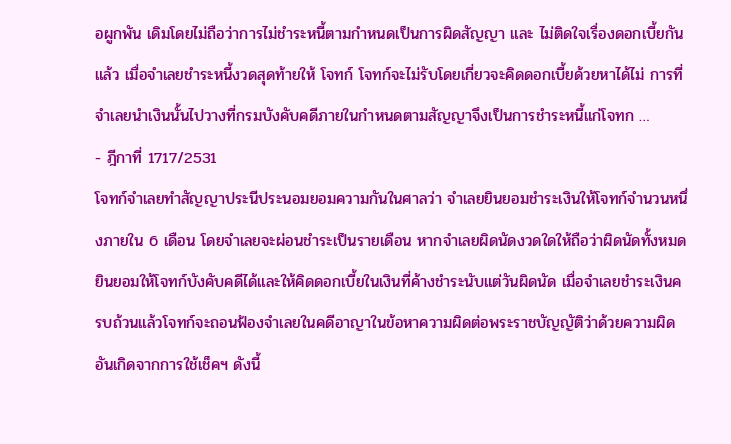อผูกพัน เดิมโดยไม่ถือว่าการไม่ชำระหนี้ตามกำหนดเป็นการผิดสัญญา และ ไม่ติดใจเรื่องดอกเบี้ยกันแล้ว เมื่อจำเลยชำระหนี้งวดสุดท้ายให้ โจทก์ โจทก์จะไม่รับโดยเกี่ยวจะคิดดอกเบี้ยด้วยหาได้ไม่ การที่จำเลยนำเงินนั้นไปวางที่กรมบังคับคดีภายในกำหนดตามสัญญาจึงเป็นการชำระหนี้แก่โจทก …
- ฎีกาที่ 1717/2531
โจทก์จำเลยทำสัญญาประนีประนอมยอมความกันในศาลว่า จำเลยยินยอมชำระเงินให้โจทก์จำนวนหนึ่งภายใน 6 เดือน โดยจำเลยจะผ่อนชำระเป็นรายเดือน หากจำเลยผิดนัดงวดใดให้ถือว่าผิดนัดทั้งหมด ยินยอมให้โจทก์บังคับคดีได้และให้คิดดอกเบี้ยในเงินที่ค้างชำระนับแต่วันผิดนัด เมื่อจำเลยชำระเงินครบถ้วนแล้วโจทก์จะถอนฟ้องจำเลยในคดีอาญาในข้อหาความผิดต่อพระราชบัญญัติว่าด้วยความผิดอันเกิดจากการใช้เช็คฯ ดังนี้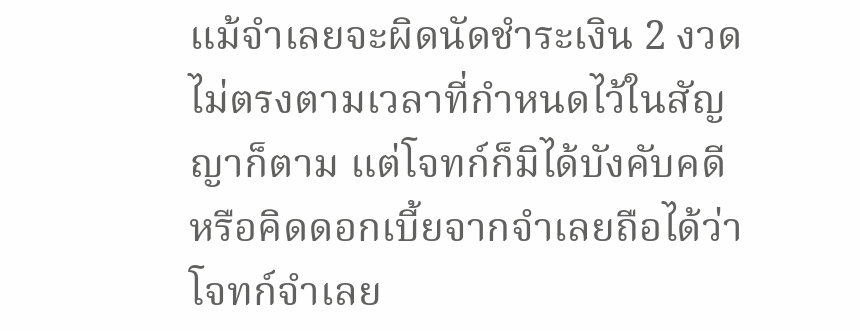แม้จำเลยจะผิดนัดชำระเงิน 2 งวดไม่ตรงตามเวลาที่กำหนดไว้ในสัญญาก็ตาม แต่โจทก์ก็มิได้บังคับคดีหรือคิดดอกเบี้ยจากจำเลยถือได้ว่าโจทก์จำเลย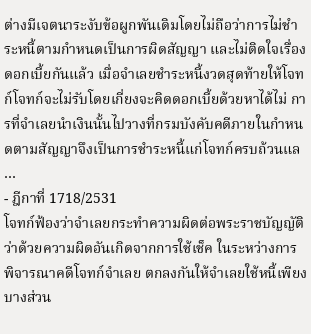ต่างมีเจตนาระงับข้อผูกพันเดิมโดยไม่ถือว่าการไม่ชำระหนี้ตามกำหนดเป็นการผิดสัญญา และไม่ติดใจเรื่องดอกเบี้ยกันแล้ว เมื่อจำเลยชำระหนี้งวดสุดท้ายให้โจทก์โจทก์จะไม่รับโดยเกี่ยงจะคิดดอกเบี้ยด้วยหาได้ไม่ การที่จำเลยนำเงินนั้นไปวางที่กรมบังคับคดีภายในกำหนดตามสัญญาจึงเป็นการชำระหนี้แก่โจทก์ครบถ้วนแล …
- ฎีกาที่ 1718/2531
โจทก์ฟ้องว่าจำเลยกระทำความผิดต่อพระราชบัญญัติว่าด้วยความผิดอันเกิดจากการใช้เช็ค ในระหว่างการพิจารณาคดีโจทก์จำเลย ตกลงกันให้จำเลยใช้หนี้เพียงบางส่วน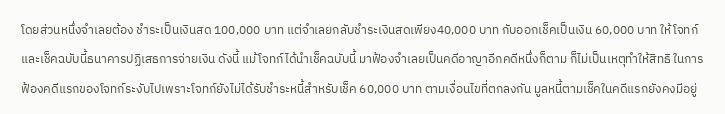โดยส่วนหนึ่งจำเลยต้อง ชำระเป็นเงินสด 100,000 บาท แต่จำเลยกลับชำระเงินสดเพียง40,000 บาท กับออกเช็คเป็นเงิน 60,000 บาท ให้โจทก์และเช็คฉบับนี้ธนาคารปฏิเสธการจ่ายเงิน ดังนี้ แม้โจทก์ได้นำเช็คฉบับนี้ มาฟ้องจำเลยเป็นคดีอาญาอีกคดีหนึ่งก็ตาม ก็ไม่เป็นเหตุทำให้สิทธิ ในการฟ้องคดีแรกของโจทก์ระงับไปเพราะโจทก์ยังไม่ได้รับชำระหนี้สำหรับเช็ค 60,000 บาท ตามเงื่อนไขที่ตกลงกัน มูลหนี้ตามเช็คในคดีแรกยังคงมีอยู่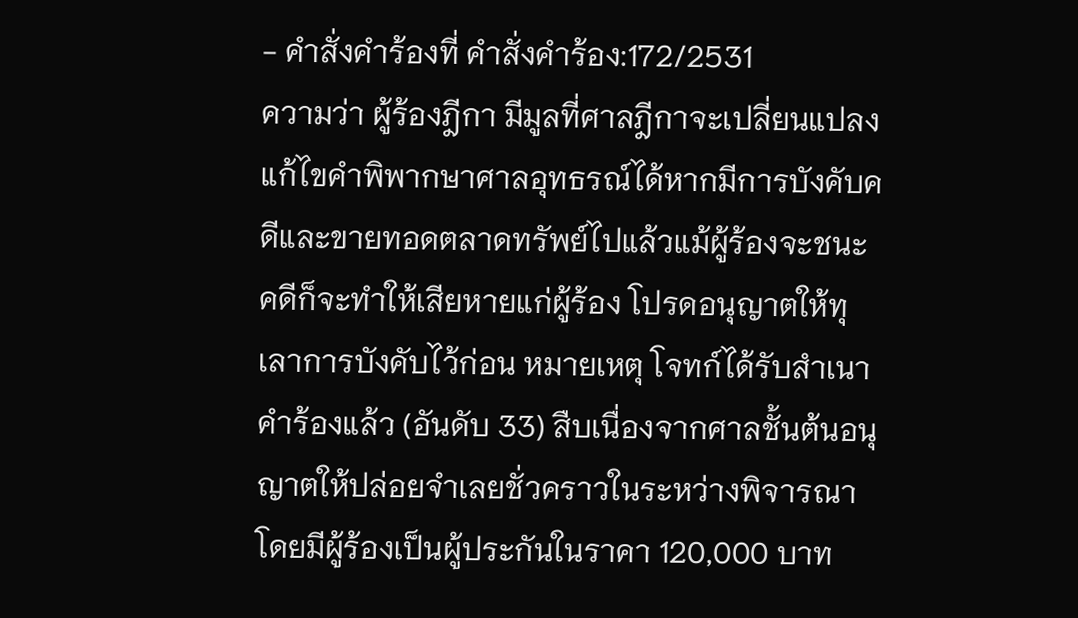- คำสั่งคำร้องที่ คำสั่งคำร้อง:172/2531
ความว่า ผู้ร้องฎีกา มีมูลที่ศาลฎีกาจะเปลี่ยนแปลงแก้ไขคำพิพากษาศาลอุทธรณ์ได้หากมีการบังคับคดีและขายทอดตลาดทรัพย์ไปแล้วแม้ผู้ร้องจะชนะคดีก็จะทำให้เสียหายแก่ผู้ร้อง โปรดอนุญาตให้ทุเลาการบังคับไว้ก่อน หมายเหตุ โจทก์ได้รับสำเนาคำร้องแล้ว (อันดับ 33) สืบเนื่องจากศาลชั้นต้นอนุญาตให้ปล่อยจำเลยชั่วคราวในระหว่างพิจารณาโดยมีผู้ร้องเป็นผู้ประกันในราคา 120,000 บาท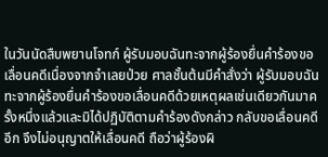ในวันนัดสืบพยานโจทก์ ผู้รับมอบฉันทะจากผู้ร้องยื่นคำร้องขอเลื่อนคดีเนื่องจากจำเลยป่วย ศาลชั้นต้นมีคำสั่งว่า ผู้รับมอบฉันทะจากผู้ร้องยื่นคำร้องขอเลื่อนคดีด้วยเหตุผลเช่นเดียวกันมาครั้งหนึ่งแล้วและมิได้ปฏิบัติตามคำร้องดังกล่าว กลับขอเลื่อนคดีอีก จึงไม่อนุญาตให้เลื่อนคดี ถือว่าผู้ร้องผิ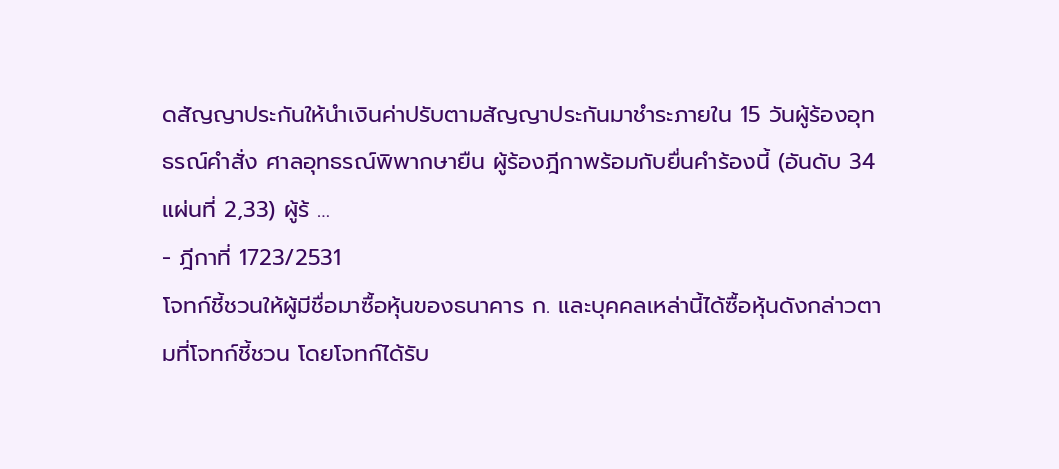ดสัญญาประกันให้นำเงินค่าปรับตามสัญญาประกันมาชำระภายใน 15 วันผู้ร้องอุทธรณ์คำสั่ง ศาลอุทธรณ์พิพากษายืน ผู้ร้องฎีกาพร้อมกับยื่นคำร้องนี้ (อันดับ 34 แผ่นที่ 2,33) ผู้ร้ …
- ฎีกาที่ 1723/2531
โจทก์ชี้ชวนให้ผู้มีชื่อมาซื้อหุ้นของธนาคาร ก. และบุคคลเหล่านี้ได้ซื้อหุ้นดังกล่าวตามที่โจทก์ชี้ชวน โดยโจทก์ได้รับ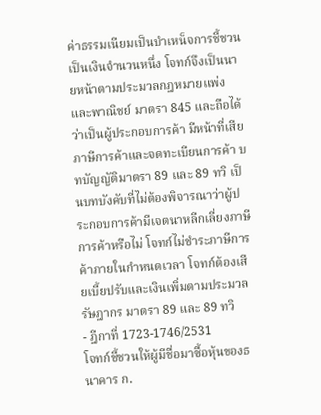ค่าธรรมเนียมเป็นบำเหน็จการชี้ชวนเป็นเงินจำนวนหนึ่ง โจทก์จึงเป็นนายหน้าตามประมวลกฎหมายแพ่งและพาณิชย์ มาตรา 845 และถือได้ว่าเป็นผู้ประกอบการค้า มีหน้าที่เสียภาษีการค้าและจดทะเบียนการค้า บทบัญญัติมาตรา 89 และ 89 ทวิ เป็นบทบังคับที่ไม่ต้องพิจารณาว่าผู้ประกอบการค้ามีเจตนาหลีกเลี่ยงภาษีการค้าหรือไม่ โจทก์ไม่ชำระภาษีการค้าภายในกำหนดเวลา โจทก์ต้องเสียเบี้ยปรับและเงินเพิ่มตามประมวลรัษฎากร มาตรา 89 และ 89 ทวิ
- ฎีกาที่ 1723-1746/2531
โจทก์ชี้ชวนให้ผู้มีชื่อมาซื้อหุ้นของธนาคาร ก.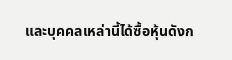และบุคคลเหล่านี้ได้ซื้อหุ้นดังก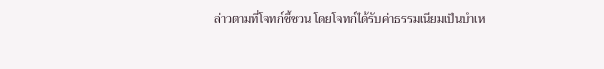ล่าวตามที่โจทก์ชี้ชวน โดยโจทก์ได้รับค่าธรรมเนียมเป็นบำเห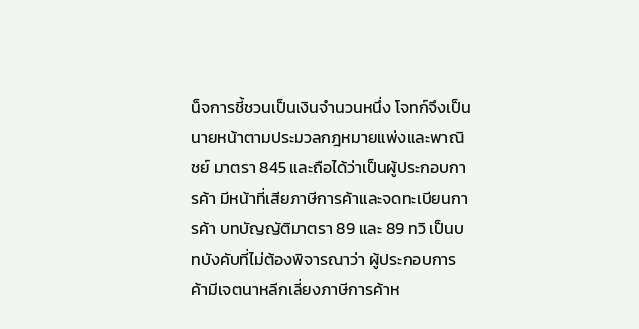น็จการชี้ชวนเป็นเงินจำนวนหนึ่ง โจทก์จึงเป็นนายหน้าตามประมวลกฎหมายแพ่งและพาณิชย์ มาตรา 845 และถือได้ว่าเป็นผู้ประกอบการค้า มีหน้าที่เสียภาษีการค้าและจดทะเบียนการค้า บทบัญญัติมาตรา 89 และ 89 ทวิ เป็นบทบังคับที่ไม่ต้องพิจารณาว่า ผู้ประกอบการค้ามีเจตนาหลีกเลี่ยงภาษีการค้าห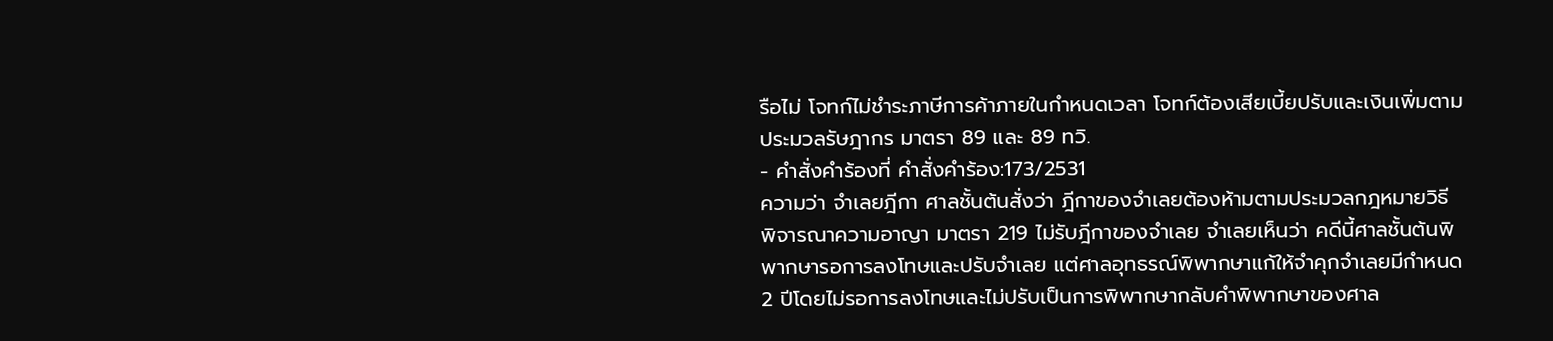รือไม่ โจทก์ไม่ชำระภาษีการค้าภายในกำหนดเวลา โจทก์ต้องเสียเบี้ยปรับและเงินเพิ่มตามประมวลรัษฎากร มาตรา 89 และ 89 ทวิ.
- คำสั่งคำร้องที่ คำสั่งคำร้อง:173/2531
ความว่า จำเลยฎีกา ศาลชั้นต้นสั่งว่า ฎีกาของจำเลยต้องห้ามตามประมวลกฎหมายวิธีพิจารณาความอาญา มาตรา 219 ไม่รับฎีกาของจำเลย จำเลยเห็นว่า คดีนี้ศาลชั้นต้นพิพากษารอการลงโทษและปรับจำเลย แต่ศาลอุทธรณ์พิพากษาแก้ให้จำคุกจำเลยมีกำหนด 2 ปีโดยไม่รอการลงโทษและไม่ปรับเป็นการพิพากษากลับคำพิพากษาของศาล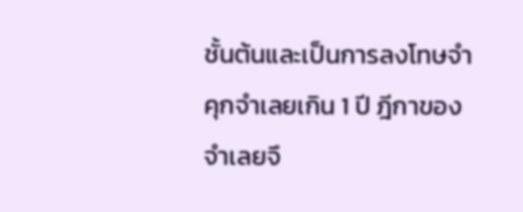ชั้นต้นและเป็นการลงโทษจำคุกจำเลยเกิน 1 ปี ฎีกาของจำเลยจึ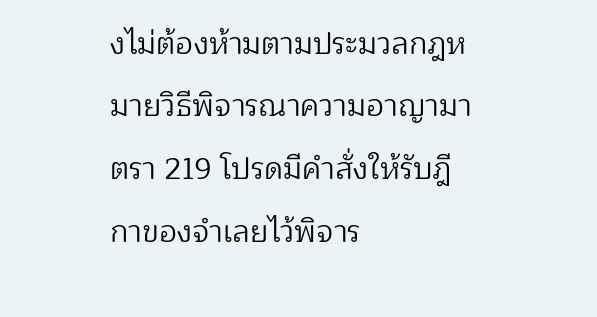งไม่ต้องห้ามตามประมวลกฎหมายวิธีพิจารณาความอาญามาตรา 219 โปรดมีคำสั่งให้รับฎีกาของจำเลยไว้พิจาร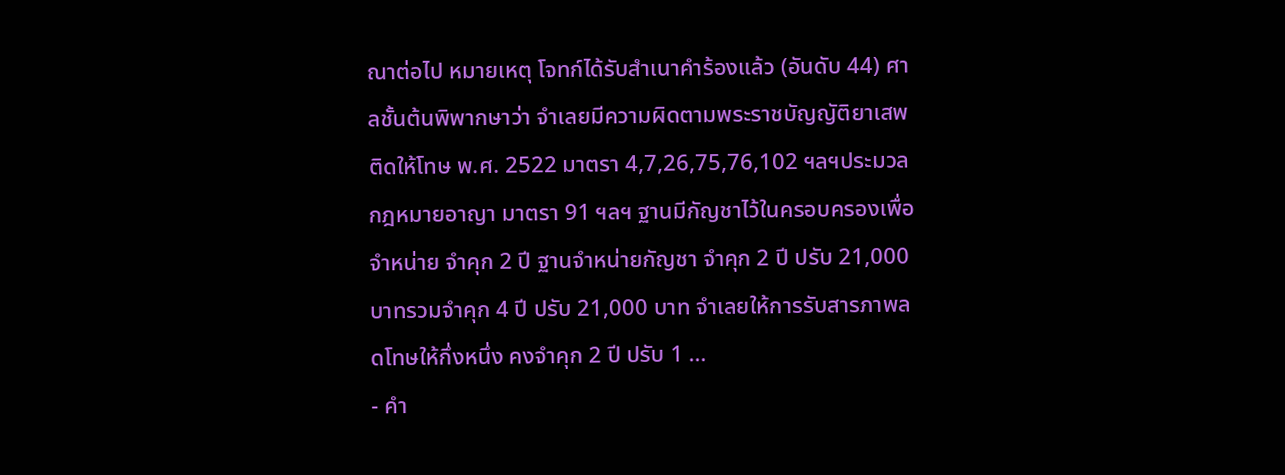ณาต่อไป หมายเหตุ โจทก์ได้รับสำเนาคำร้องแล้ว (อันดับ 44) ศาลชั้นต้นพิพากษาว่า จำเลยมีความผิดตามพระราชบัญญัติยาเสพติดให้โทษ พ.ศ. 2522 มาตรา 4,7,26,75,76,102 ฯลฯประมวลกฎหมายอาญา มาตรา 91 ฯลฯ ฐานมีกัญชาไว้ในครอบครองเพื่อจำหน่าย จำคุก 2 ปี ฐานจำหน่ายกัญชา จำคุก 2 ปี ปรับ 21,000 บาทรวมจำคุก 4 ปี ปรับ 21,000 บาท จำเลยให้การรับสารภาพลดโทษให้กึ่งหนึ่ง คงจำคุก 2 ปี ปรับ 1 …
- คำ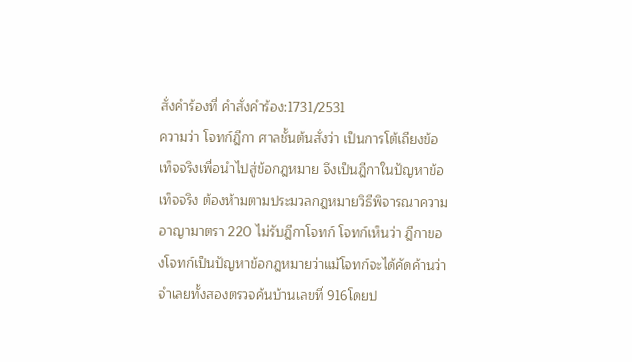สั่งคำร้องที่ คำสั่งคำร้อง:1731/2531
ความว่า โจทก์ฎีกา ศาลชั้นต้นสั่งว่า เป็นการโต้เถียงข้อเท็จจริงเพื่อนำไปสู่ข้อกฎหมาย จึงเป็นฎีกาในปัญหาข้อเท็จจริง ต้องห้ามตามประมวลกฎหมายวิธีพิจารณาความอาญามาตรา 220 ไม่รับฎีกาโจทก์ โจทก์เห็นว่า ฎีกาของโจทก์เป็นปัญหาข้อกฎหมายว่าแม้โจทก์จะได้คัดค้านว่าจำเลยทั้งสองตรวจค้นบ้านเลขที่ 916โดยป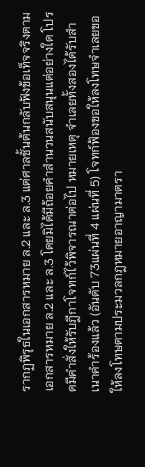รากฏพิรุธในเอกสารหมาย ล.2 และ ล.3 แต่ศาลชั้นต้นกลับฟังข้อเท็จจริงตามเอกสารหมาย ล.2 และ ล.3 โดยมิได้มีถ้อยคำสำนวนสนับสนุนแต่อย่างใด โปรดมีคำสั่งให้รับฎีกาโจทก์ไว้พิจารณาต่อไป หมายเหตุ จำเลยทั้งสองได้รับสำเนาคำร้องแล้ว (อันดับ 73แผ่นที่ 4 แผ่นที่ 5) โจทก์ฟ้องขอให้ลงโทษจำเลยขอให้ลงโทษตามประมวลกฎหมายอาญามาตรา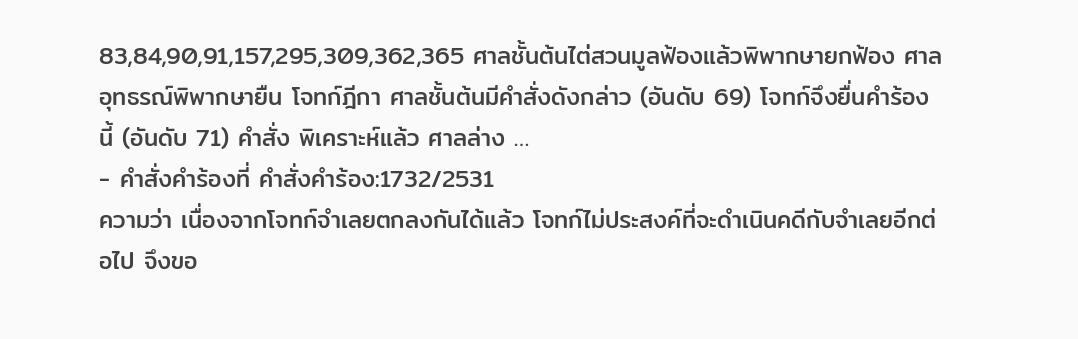83,84,90,91,157,295,309,362,365 ศาลชั้นต้นไต่สวนมูลฟ้องแล้วพิพากษายกฟ้อง ศาลอุทธรณ์พิพากษายืน โจทก์ฎีกา ศาลชั้นต้นมีคำสั่งดังกล่าว (อันดับ 69) โจทก์จึงยื่นคำร้องนี้ (อันดับ 71) คำสั่ง พิเคราะห์แล้ว ศาลล่าง …
- คำสั่งคำร้องที่ คำสั่งคำร้อง:1732/2531
ความว่า เนื่องจากโจทก์จำเลยตกลงกันได้แล้ว โจทก์ไม่ประสงค์ที่จะดำเนินคดีกับจำเลยอีกต่อไป จึงขอ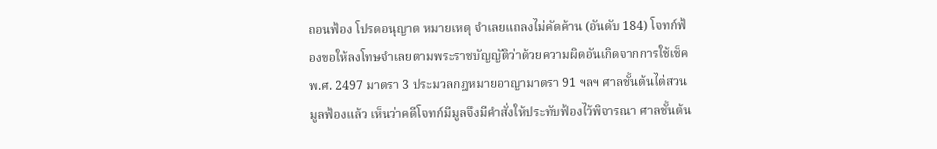ถอนฟ้อง โปรดอนุญาต หมายเหตุ จำเลยแถลงไม่คัดค้าน (อันดับ 184) โจทก์ฟ้องขอให้ลงโทษจำเลยตามพระราชบัญญัติว่าด้วยความผิดอันเกิดจากการใช้เช็ค พ.ศ. 2497 มาตรา 3 ประมวลกฎหมายอาญามาตรา 91 ฯลฯ ศาลชั้นต้นไต่สวนมูลฟ้องแล้ว เห็นว่าคดีโจทก์มีมูลจึงมีคำสั่งให้ประทับฟ้องไว้พิจารณา ศาลชั้นต้น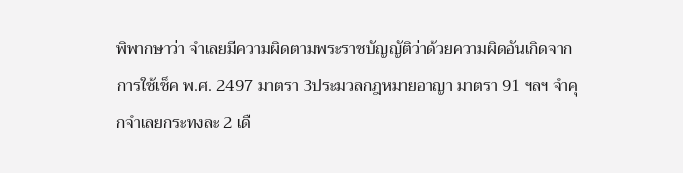พิพากษาว่า จำเลยมีความผิดตามพระราชบัญญัติว่าด้วยความผิดอันเกิดจากการใช้เช็ค พ.ศ. 2497 มาตรา 3ประมวลกฎหมายอาญา มาตรา 91 ฯลฯ จำคุกจำเลยกระทงละ 2 เดื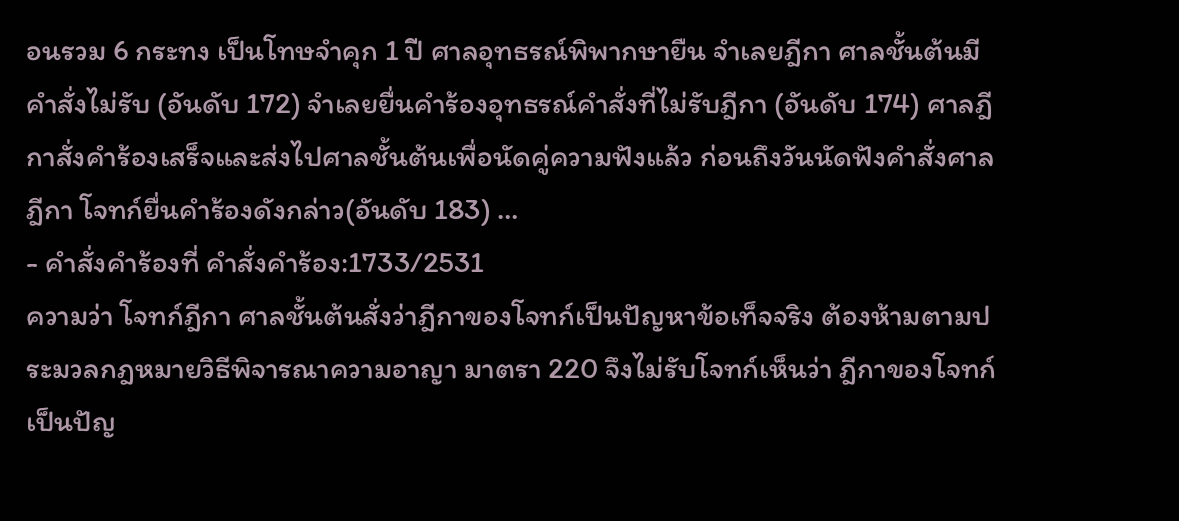อนรวม 6 กระทง เป็นโทษจำคุก 1 ปี ศาลอุทธรณ์พิพากษายืน จำเลยฎีกา ศาลชั้นต้นมีคำสั่งไม่รับ (อันดับ 172) จำเลยยื่นคำร้องอุทธรณ์คำสั่งที่ไม่รับฎีกา (อันดับ 174) ศาลฎีกาสั่งคำร้องเสร็จและส่งไปศาลชั้นต้นเพื่อนัดคู่ความฟังแล้ว ก่อนถึงวันนัดฟังคำสั่งศาลฎีกา โจทก์ยื่นคำร้องดังกล่าว(อันดับ 183) …
- คำสั่งคำร้องที่ คำสั่งคำร้อง:1733/2531
ความว่า โจทก์ฎีกา ศาลชั้นต้นสั่งว่าฎีกาของโจทก์เป็นปัญหาข้อเท็จจริง ต้องห้ามตามประมวลกฎหมายวิธีพิจารณาความอาญา มาตรา 220 จึงไม่รับโจทก์เห็นว่า ฎีกาของโจทก์เป็นปัญ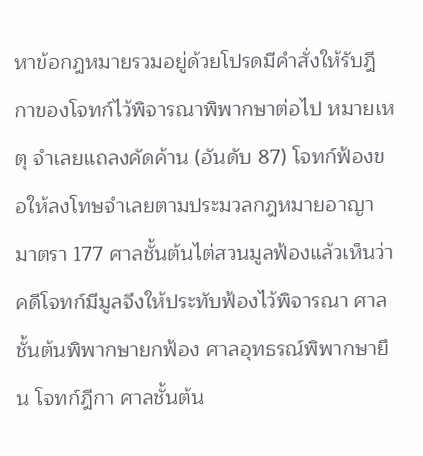หาข้อกฎหมายรวมอยู่ด้วยโปรดมีคำสั่งให้รับฎีกาของโจทก์ไว้พิจารณาพิพากษาต่อไป หมายเหตุ จำเลยแถลงคัดค้าน (อันดับ 87) โจทก์ฟ้องขอให้ลงโทษจำเลยตามประมวลกฎหมายอาญา มาตรา 177 ศาลชั้นต้นไต่สวนมูลฟ้องแล้วเห็นว่าคดีโจทก์มีมูลจึงให้ประทับฟ้องไว้พิจารณา ศาลชั้นต้นพิพากษายกฟ้อง ศาลอุทธรณ์พิพากษายืน โจทก์ฎีกา ศาลชั้นต้น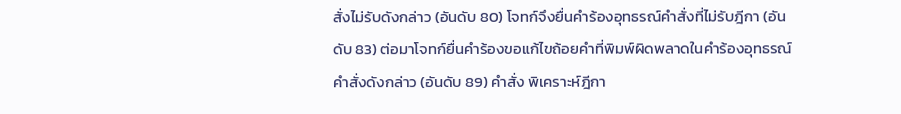สั่งไม่รับดังกล่าว (อันดับ 80) โจทก์จึงยื่นคำร้องอุทธรณ์คำสั่งที่ไม่รับฎีกา (อันดับ 83) ต่อมาโจทก์ยื่นคำร้องขอแก้ไขถ้อยคำที่พิมพ์ผิดพลาดในคำร้องอุทธรณ์คำสั่งดังกล่าว (อันดับ 89) คำสั่ง พิเคราะห์ฎีกา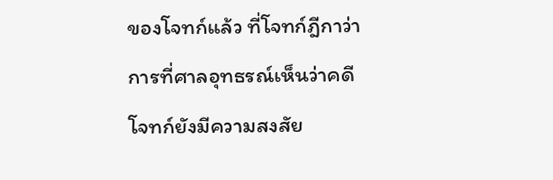ของโจทก์แล้ว ที่โจทก์ฎีกาว่า การที่ศาลอุทธรณ์เห็นว่าคดีโจทก์ยังมีความสงสัย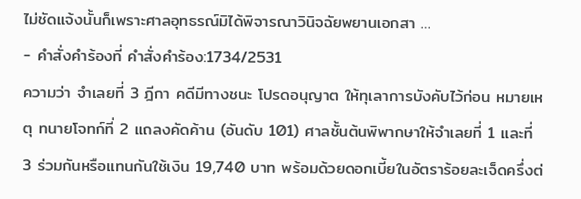ไม่ชัดแจ้งนั้นก็เพราะศาลอุทธรณ์มิได้พิจารณาวินิจฉัยพยานเอกสา …
- คำสั่งคำร้องที่ คำสั่งคำร้อง:1734/2531
ความว่า จำเลยที่ 3 ฎีกา คดีมีทางชนะ โปรดอนุญาต ให้ทุเลาการบังคับไว้ก่อน หมายเหตุ ทนายโจทก์ที่ 2 แถลงคัดค้าน (อันดับ 101) ศาลชั้นต้นพิพากษาให้จำเลยที่ 1 และที่ 3 ร่วมกันหรือแทนกันใช้เงิน 19,740 บาท พร้อมด้วยดอกเบี้ยในอัตราร้อยละเจ็ดครึ่งต่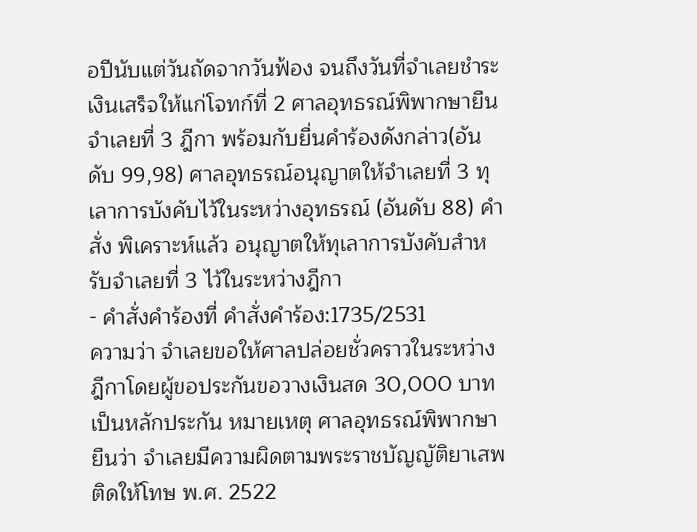อปีนับแต่วันถัดจากวันฟ้อง จนถึงวันที่จำเลยชำระเงินเสร็จให้แก่โจทก์ที่ 2 ศาลอุทธรณ์พิพากษายืน จำเลยที่ 3 ฎีกา พร้อมกับยื่นคำร้องดังกล่าว(อันดับ 99,98) ศาลอุทธรณ์อนุญาตให้จำเลยที่ 3 ทุเลาการบังคับไว้ในระหว่างอุทธรณ์ (อันดับ 88) คำสั่ง พิเคราะห์แล้ว อนุญาตให้ทุเลาการบังคับสำหรับจำเลยที่ 3 ไว้ในระหว่างฎีกา
- คำสั่งคำร้องที่ คำสั่งคำร้อง:1735/2531
ความว่า จำเลยขอให้ศาลปล่อยชั่วคราวในระหว่างฎีกาโดยผู้ขอประกันขอวางเงินสด 30,000 บาท เป็นหลักประกัน หมายเหตุ ศาลอุทธรณ์พิพากษายืนว่า จำเลยมีความผิดตามพระราชบัญญัติยาเสพติดให้โทษ พ.ศ. 2522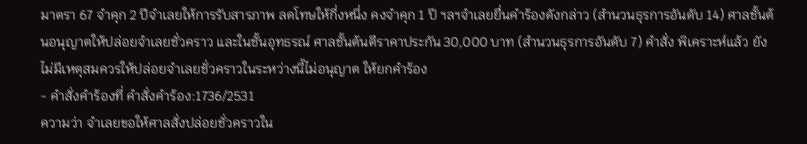มาตรา 67 จำคุก 2 ปีจำเลยให้การรับสารภาพ ลดโทษให้กึ่งหนึ่ง คงจำคุก 1 ปี ฯลฯจำเลยยื่นคำร้องดังกล่าว (สำนวนธุรการอันดับ 14) ศาลชั้นต้นอนุญาตให้ปล่อยจำเลยชั่วคราว และในชั้นอุทธรณ์ ศาลชั้นต้นตีราคาประกัน 30,000 บาท (สำนวนธุรการอันดับ 7) คำสั่ง พิเคราะห์แล้ว ยังไม่มีเหตุสมควรให้ปล่อยจำเลยชั่วคราวในระหว่างนี้ไม่อนุญาต ให้ยกคำร้อง
- คำสั่งคำร้องที่ คำสั่งคำร้อง:1736/2531
ความว่า จำเลยขอให้ศาลสั่งปล่อยชั่วคราวใน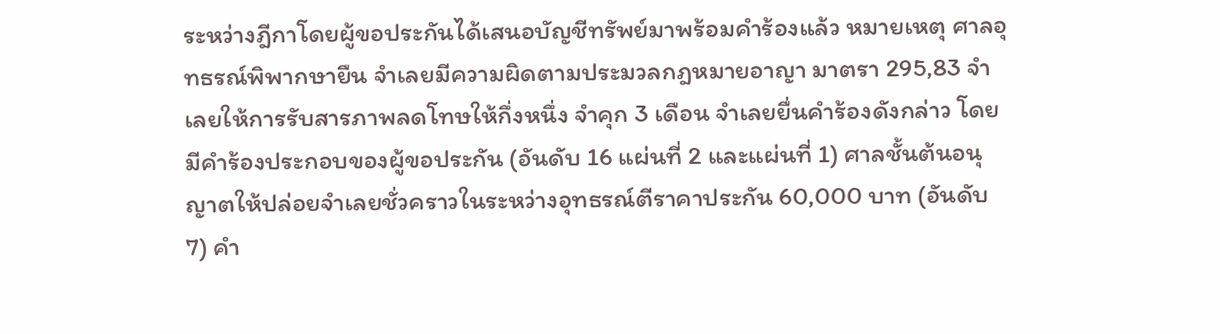ระหว่างฎีกาโดยผู้ขอประกันได้เสนอบัญชีทรัพย์มาพร้อมคำร้องแล้ว หมายเหตุ ศาลอุทธรณ์พิพากษายืน จำเลยมีความผิดตามประมวลกฎหมายอาญา มาตรา 295,83 จำเลยให้การรับสารภาพลดโทษให้กึ่งหนึ่ง จำคุก 3 เดือน จำเลยยื่นคำร้องดังกล่าว โดยมีคำร้องประกอบของผู้ขอประกัน (อันดับ 16 แผ่นที่ 2 และแผ่นที่ 1) ศาลชั้นต้นอนุญาตให้ปล่อยจำเลยชั่วคราวในระหว่างอุทธรณ์ตีราคาประกัน 60,000 บาท (อันดับ 7) คำ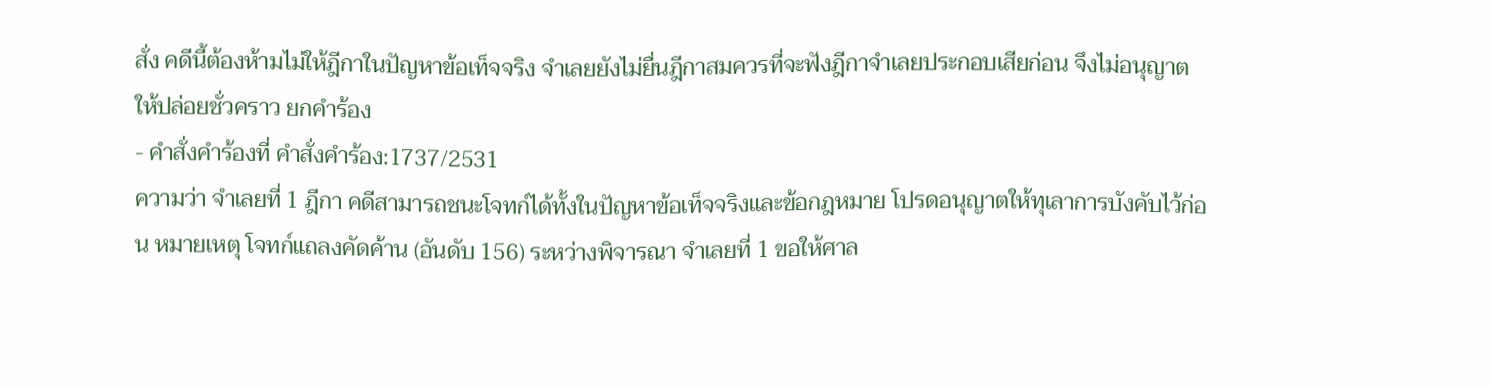สั่ง คดีนี้ต้องห้ามไม่ให้ฎีกาในปัญหาข้อเท็จจริง จำเลยยังไม่ยื่นฎีกาสมควรที่จะฟังฎีกาจำเลยประกอบเสียก่อน จึงไม่อนุญาตให้ปล่อยชั่วคราว ยกคำร้อง
- คำสั่งคำร้องที่ คำสั่งคำร้อง:1737/2531
ความว่า จำเลยที่ 1 ฎีกา คดีสามารถชนะโจทก์ได้ทั้งในปัญหาข้อเท็จจริงและข้อกฎหมาย โปรดอนุญาตให้ทุเลาการบังคับไว้ก่อน หมายเหตุ โจทก์แถลงคัดค้าน (อันดับ 156) ระหว่างพิจารณา จำเลยที่ 1 ขอให้ศาล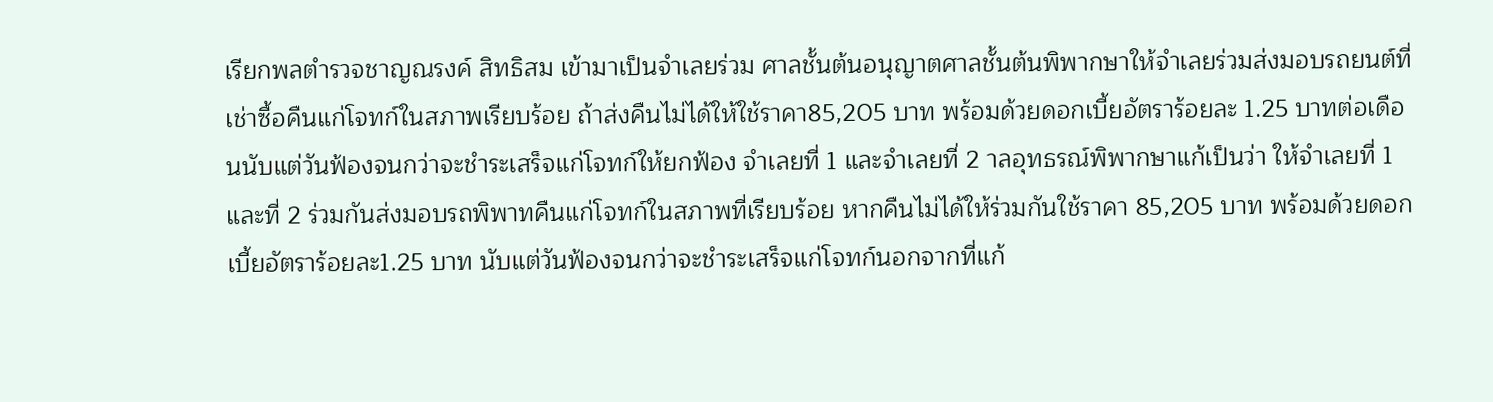เรียกพลตำรวจชาญณรงค์ สิทธิสม เข้ามาเป็นจำเลยร่วม ศาลชั้นต้นอนุญาตศาลชั้นต้นพิพากษาให้จำเลยร่วมส่งมอบรถยนต์ที่เช่าซื้อคืนแก่โจทก์ในสภาพเรียบร้อย ถ้าส่งคืนไม่ได้ให้ใช้ราคา85,205 บาท พร้อมด้วยดอกเบี้ยอัตราร้อยละ 1.25 บาทต่อเดือนนับแต่วันฟ้องจนกว่าจะชำระเสร็จแก่โจทก์ให้ยกฟ้อง จำเลยที่ 1 และจำเลยที่ 2 าลอุทธรณ์พิพากษาแก้เป็นว่า ให้จำเลยที่ 1 และที่ 2 ร่วมกันส่งมอบรถพิพาทคืนแก่โจทก์ในสภาพที่เรียบร้อย หากคืนไม่ได้ให้ร่วมกันใช้ราคา 85,205 บาท พร้อมด้วยดอกเบี้ยอัตราร้อยละ1.25 บาท นับแต่วันฟ้องจนกว่าจะชำระเสร็จแก่โจทก์นอกจากที่แก้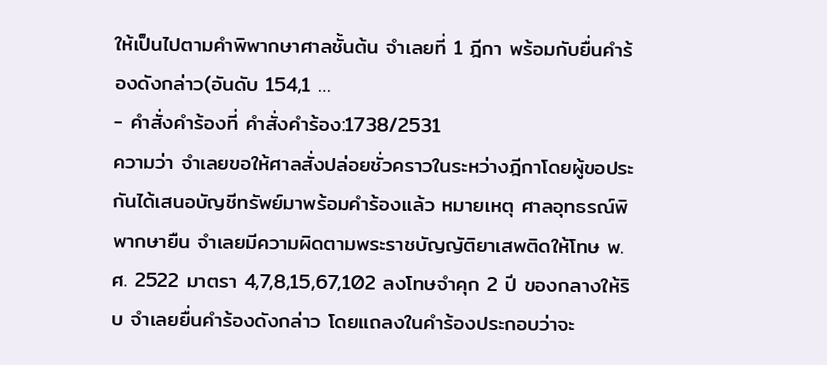ให้เป็นไปตามคำพิพากษาศาลชั้นต้น จำเลยที่ 1 ฎีกา พร้อมกับยื่นคำร้องดังกล่าว(อันดับ 154,1 …
- คำสั่งคำร้องที่ คำสั่งคำร้อง:1738/2531
ความว่า จำเลยขอให้ศาลสั่งปล่อยชั่วคราวในระหว่างฎีกาโดยผู้ขอประกันได้เสนอบัญชีทรัพย์มาพร้อมคำร้องแล้ว หมายเหตุ ศาลอุทธรณ์พิพากษายืน จำเลยมีความผิดตามพระราชบัญญัติยาเสพติดให้โทษ พ.ศ. 2522 มาตรา 4,7,8,15,67,102 ลงโทษจำคุก 2 ปี ของกลางให้ริบ จำเลยยื่นคำร้องดังกล่าว โดยแถลงในคำร้องประกอบว่าจะ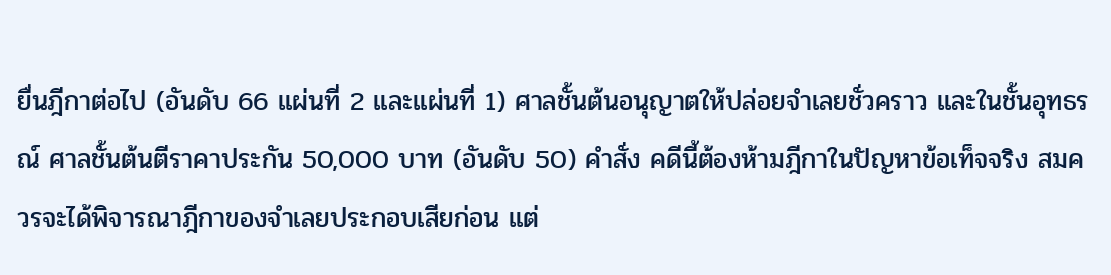ยื่นฎีกาต่อไป (อันดับ 66 แผ่นที่ 2 และแผ่นที่ 1) ศาลชั้นต้นอนุญาตให้ปล่อยจำเลยชั่วคราว และในชั้นอุทธรณ์ ศาลชั้นต้นตีราคาประกัน 50,000 บาท (อันดับ 50) คำสั่ง คดีนี้ต้องห้ามฎีกาในปัญหาข้อเท็จจริง สมควรจะได้พิจารณาฎีกาของจำเลยประกอบเสียก่อน แต่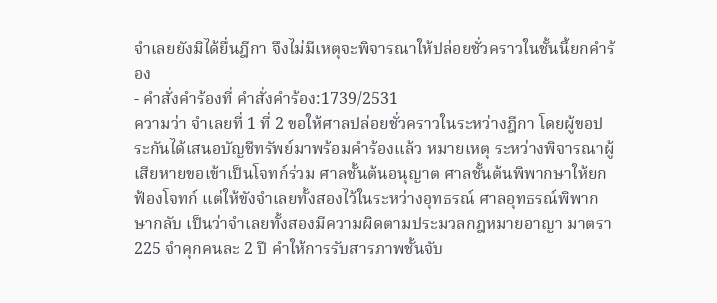จำเลยยังมิได้ยื่นฎีกา จึงไม่มีเหตุจะพิจารณาให้ปล่อยชั่วคราวในชั้นนี้ยกคำร้อง
- คำสั่งคำร้องที่ คำสั่งคำร้อง:1739/2531
ความว่า จำเลยที่ 1 ที่ 2 ขอให้ศาลปล่อยชั่วคราวในระหว่างฎีกา โดยผู้ขอประกันได้เสนอบัญชีทรัพย์มาพร้อมคำร้องแล้ว หมายเหตุ ระหว่างพิจารณาผู้เสียหายขอเข้าเป็นโจทก์ร่วม ศาลชั้นต้นอนุญาต ศาลชั้นต้นพิพากษาให้ยกฟ้องโจทก์ แต่ให้ขังจำเลยทั้งสองไว้ในระหว่างอุทธรณ์ ศาลอุทธรณ์พิพากษากลับ เป็นว่าจำเลยทั้งสองมีความผิดตามประมวลกฎหมายอาญา มาตรา 225 จำคุกคนละ 2 ปี คำให้การรับสารภาพชั้นจับ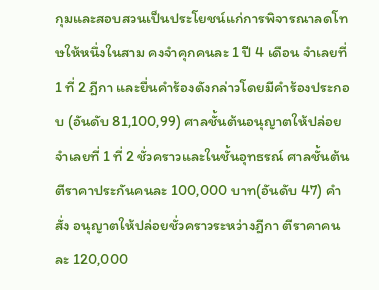กุมและสอบสวนเป็นประโยชน์แก่การพิจารณาลดโทษให้หนึ่งในสาม คงจำคุกคนละ 1 ปี 4 เดือน จำเลยที่ 1 ที่ 2 ฎีกา และยื่นคำร้องดังกล่าวโดยมีคำร้องประกอบ (อันดับ 81,100,99) ศาลชั้นต้นอนุญาตให้ปล่อยจำเลยที่ 1 ที่ 2 ชั่วคราวและในชั้นอุทธรณ์ ศาลชั้นต้นตีราคาประกันคนละ 100,000 บาท(อันดับ 47) คำสั่ง อนุญาตให้ปล่อยชั่วคราวระหว่างฎีกา ตีราคาคนละ 120,000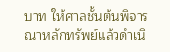บาท ให้ศาลชั้นต้นพิจารณาหลักทรัพย์แล้วดำเนิ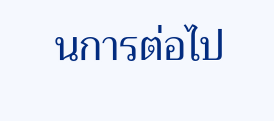นการต่อไป